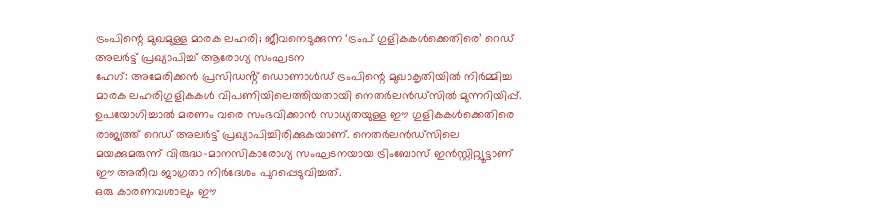ട്രംപിന്റെ മുഖമുള്ള മാരക ലഹരി; ജീവനെടുക്കുന്ന ‘ട്രംപ് ഗുളികകൾക്കെതിരെ’ റെഡ് അലർട്ട് പ്രഖ്യാപിച്ച് ആരോഗ്യ സംഘടന
ഹേഗ്: അമേരിക്കൻ പ്രസിഡൻ്റ് ഡൊണാൾഡ് ട്രംപിന്റെ മുഖാകൃതിയിൽ നിർമ്മിച്ച മാരക ലഹരിഗുളികകൾ വിപണിയിലെത്തിയതായി നെതർലൻഡ്സിൽ മുന്നറിയിപ്പ്. ഉപയോഗിച്ചാൽ മരണം വരെ സംഭവിക്കാൻ സാധ്യതയുള്ള ഈ ഗുളികകൾക്കെതിരെ രാജ്യത്ത് റെഡ് അലർട്ട് പ്രഖ്യാപിച്ചിരിക്കുകയാണ്. നെതർലൻഡ്സിലെ മയക്കുമരുന്ന് വിരുദ്ധ-മാനസികാരോഗ്യ സംഘടനയായ ട്രിംബോസ് ഇൻസ്റ്റിറ്റ്യൂട്ടാണ് ഈ അതീവ ജാഗ്രതാ നിർദേശം പുറപ്പെടുവിച്ചത്.
ഒരു കാരണവശാലും ഈ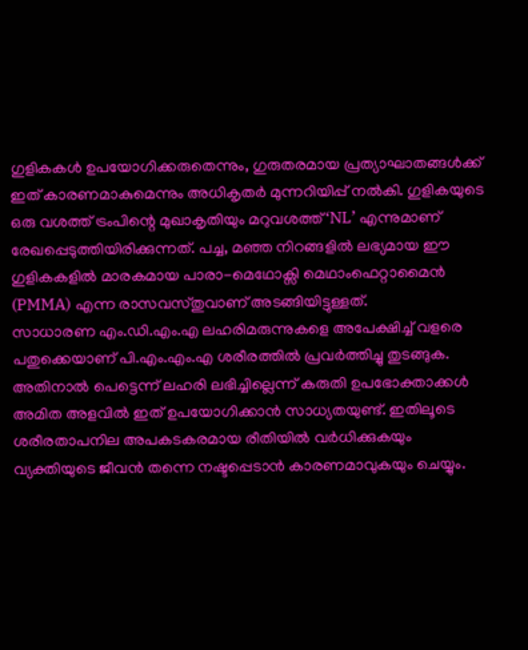ഗുളികകൾ ഉപയോഗിക്കരുതെന്നും, ഗുരുതരമായ പ്രത്യാഘാതങ്ങൾക്ക് ഇത് കാരണമാകുമെന്നും അധികൃതർ മുന്നറിയിപ്പ് നൽകി. ഗുളികയുടെ ഒരു വശത്ത് ട്രംപിന്റെ മുഖാകൃതിയും മറുവശത്ത് ‘NL’ എന്നുമാണ് രേഖപ്പെടുത്തിയിരിക്കുന്നത്. പച്ച, മഞ്ഞ നിറങ്ങളിൽ ലഭ്യമായ ഈ ഗുളികകളിൽ മാരകമായ പാരാ-മെഥോക്സി മെഥാംഫെറ്റാമൈൻ (PMMA) എന്ന രാസവസ്തുവാണ് അടങ്ങിയിട്ടുള്ളത്.
സാധാരണ എം.ഡി.എം.എ ലഹരിമരുന്നുകളെ അപേക്ഷിച്ച് വളരെ പതുക്കെയാണ് പി.എം.എം.എ ശരീരത്തിൽ പ്രവർത്തിച്ചു തുടങ്ങുക. അതിനാൽ പെട്ടെന്ന് ലഹരി ലഭിച്ചില്ലെന്ന് കരുതി ഉപഭോക്താക്കൾ അമിത അളവിൽ ഇത് ഉപയോഗിക്കാൻ സാധ്യതയുണ്ട്. ഇതിലൂടെ ശരീരതാപനില അപകടകരമായ രീതിയിൽ വർധിക്കുകയും വ്യക്തിയുടെ ജീവൻ തന്നെ നഷ്ടപ്പെടാൻ കാരണമാവുകയും ചെയ്യും.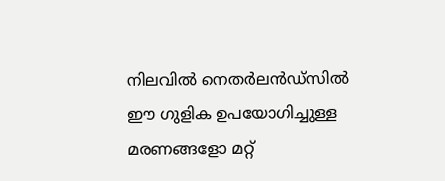നിലവിൽ നെതർലൻഡ്സിൽ ഈ ഗുളിക ഉപയോഗിച്ചുള്ള മരണങ്ങളോ മറ്റ്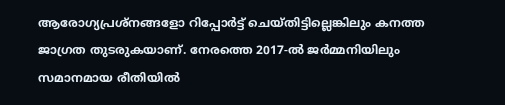ആരോഗ്യപ്രശ്നങ്ങളോ റിപ്പോർട്ട് ചെയ്തിട്ടില്ലെങ്കിലും കനത്ത ജാഗ്രത തുടരുകയാണ്. നേരത്തെ 2017-ൽ ജർമ്മനിയിലും സമാനമായ രീതിയിൽ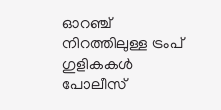ഓറഞ്ച് നിറത്തിലുള്ള ട്രംപ് ഗുളികകൾ പോലീസ്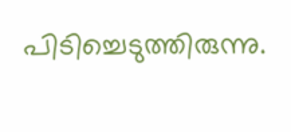പിടിച്ചെടുത്തിരുന്നു.